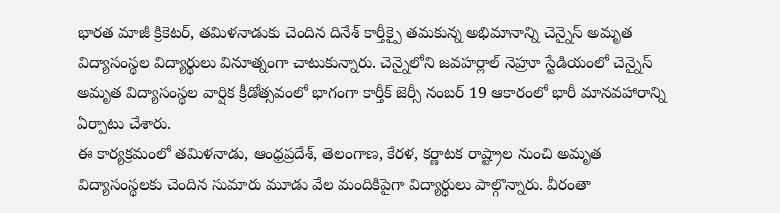భారత మాజీ క్రికెటర్, తమిళనాడుకు చెందిన దినేశ్ కార్తీక్పై తమకున్న అభిమానాన్ని చెన్నైస్ అమృత విద్యాసంస్థల విద్యార్థులు వినూత్నంగా చాటుకున్నారు. చెన్నైలోని జవహర్లాల్ నెహ్రూ స్టేడియంలో చెన్నైస్ అమృత విద్యాసంస్థల వార్షిక క్రీడోత్సవంలో భాగంగా కార్తీక్ జెర్సీ నంబర్ 19 ఆకారంలో భారీ మానవహారాన్ని ఏర్పాటు చేశారు.
ఈ కార్యక్రమంలో తమిళనాడు, ఆంధ్రప్రదేశ్, తెలంగాణ, కేరళ, కర్ణాటక రాష్ట్రాల నుంచి అమృత విద్యాసంస్థలకు చెందిన సుమారు మూడు వేల మందికిపైగా విద్యార్థులు పాల్గొన్నారు. వీరంతా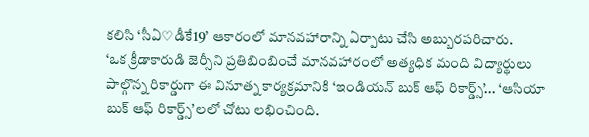కలిసి ‘సీఏ♡డీకే19’ ఆకారంలో మానవహారాన్ని ఏర్పాటు చేసి అబ్బురపరిచారు.
‘ఒక క్రీడాకారుడి జెర్సీని ప్రతిబింబించే మానవహారంలో అత్యధిక మంది విద్యార్థులు పాల్గొన్న రికార్డుగా ఈ వినూత్న కార్యక్రమానికి ‘ఇండియన్ బుక్ ఆఫ్ రికార్డ్స్’... ‘ఆసియా బుక్ ఆఫ్ రికార్డ్స్’లలో చోటు లభించింది.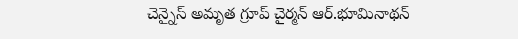చెన్నైస్ అమృత గ్రూప్ చైర్మన్ ఆర్.భూమినాథన్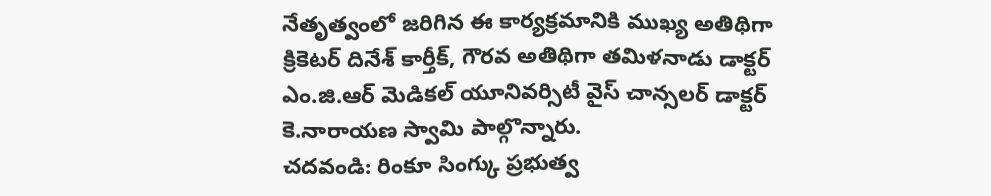నేతృత్వంలో జరిగిన ఈ కార్యక్రమానికి ముఖ్య అతిథిగా క్రికెటర్ దినేశ్ కార్తీక్, గౌరవ అతిథిగా తమిళనాడు డాక్టర్ ఎం.జి.ఆర్ మెడికల్ యూనివర్సిటీ వైస్ చాన్సలర్ డాక్టర్ కె.నారాయణ స్వామి పాల్గొన్నారు.
చదవండి: రింకూ సింగ్కు ప్రభుత్వ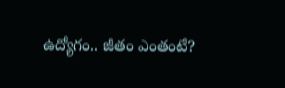ఉద్యోగం.. జీతం ఎంతంటే?